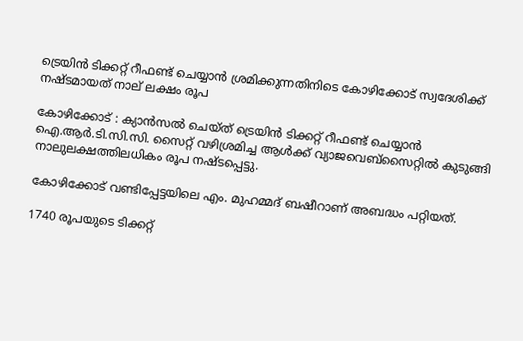ട്രെയിൻ ടിക്കറ്റ് റീഫണ്ട് ചെയ്യാൻ ശ്രമിക്കുന്നതിനിടെ കോഴിക്കോട് സ്വദേശിക്ക് നഷ്ടമായത് നാല് ലക്ഷം രൂപ

കോഴിക്കോട് : ക്യാൻസൽ ചെയ്ത് ട്രെയിൻ ടിക്കറ്റ് റീഫണ്ട് ചെയ്യാൻ ഐ.ആർ.ടി.സി.സി. സൈറ്റ് വഴിശ്രമിച്ച ആൾക്ക് വ്യാജവെബ്സൈറ്റിൽ കുടുങ്ങി നാലുലക്ഷത്തിലധികം രൂപ നഷ്ടപ്പെട്ടു.

കോഴിക്കോട് വണ്ടിപ്പേട്ടയിലെ എം. മുഹമ്മദ് ബഷീറാണ് അബദ്ധം പറ്റിയത്.

1740 രൂപയുടെ ടിക്കറ്റ്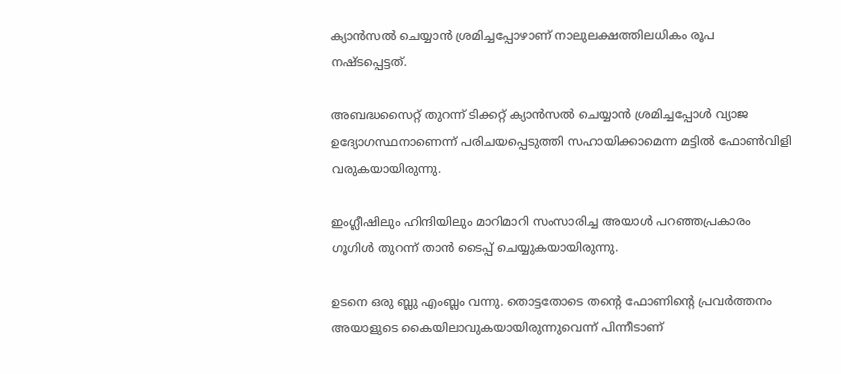ക്യാൻസൽ ചെയ്യാൻ ശ്രമിച്ചപ്പോഴാണ് നാലുലക്ഷത്തിലധികം രൂപ നഷ്ടപ്പെട്ടത്.

അബദ്ധസൈറ്റ് തുറന്ന് ടിക്കറ്റ് ക്യാൻസൽ ചെയ്യാൻ ശ്രമിച്ചപ്പോൾ വ്യാജ ഉദ്യോഗസ്ഥനാണെന്ന് പരിചയപ്പെടുത്തി സഹായിക്കാമെന്ന മട്ടിൽ ഫോൺവിളി വരുകയായിരുന്നു.

ഇംഗ്ലീഷിലും ഹിന്ദിയിലും മാറിമാറി സംസാരിച്ച അയാൾ പറഞ്ഞപ്രകാരം ഗൂഗിൾ തുറന്ന് താൻ ടൈപ്പ് ചെയ്യുകയായിരുന്നു.

ഉടനെ ഒരു ബ്ലു എംബ്ലം വന്നു. തൊട്ടതോടെ തന്റെ ഫോണിന്റെ പ്രവർത്തനം അയാളുടെ കൈയിലാവുകയായിരുന്നുവെന്ന് പിന്നീടാണ്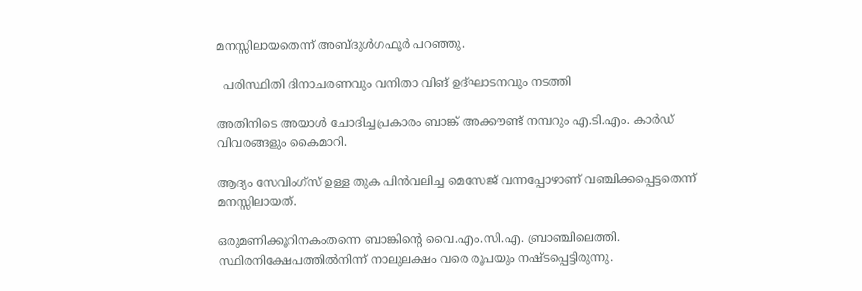മനസ്സിലായതെന്ന് അബ്ദുൾഗഫൂർ പറഞ്ഞു.

  പരിസ്ഥിതി ദിനാചരണവും വനിതാ വിങ് ഉദ്ഘാടനവും നടത്തി

അതിനിടെ അയാൾ ചോദിച്ചപ്രകാരം ബാങ്ക് അക്കൗണ്ട് നമ്പറും എ.ടി.എം. കാർഡ് വിവരങ്ങളും കൈമാറി.

ആദ്യം സേവിംഗ്‌സ് ഉള്ള തുക പിൻവലിച്ച മെസേജ് വന്നപ്പോഴാണ് വഞ്ചിക്കപ്പെട്ടതെന്ന് മനസ്സിലായത്.

ഒരുമണിക്കൂറിനകംതന്നെ ബാങ്കിന്റെ വൈ.എം.സി.എ. ബ്രാഞ്ചിലെത്തി. സ്ഥിരനിക്ഷേപത്തിൽനിന്ന് നാലുലക്ഷം വരെ രൂപയും നഷ്ടപ്പെട്ടിരുന്നു.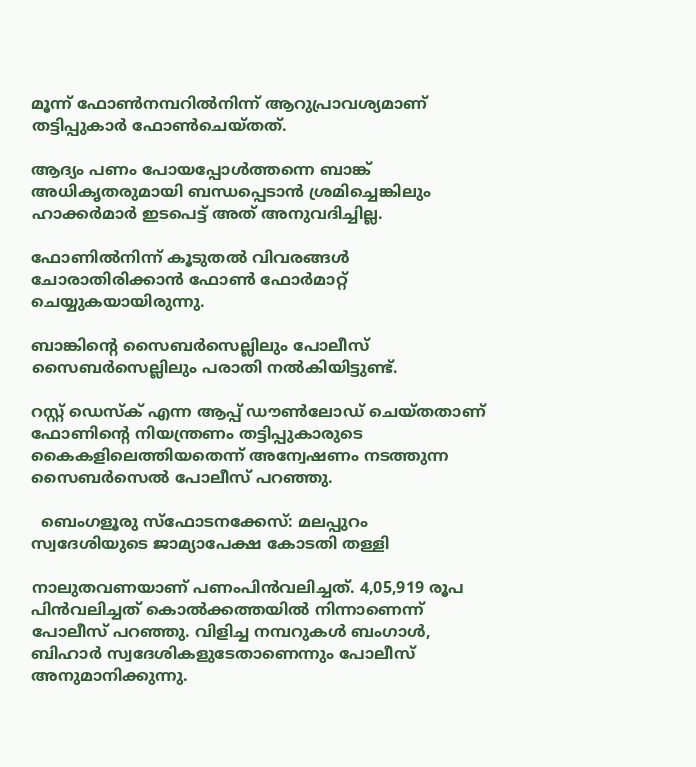മൂന്ന് ഫോൺനമ്പറിൽനിന്ന് ആറുപ്രാവശ്യമാണ് തട്ടിപ്പുകാർ ഫോൺചെയ്തത്.

ആദ്യം പണം പോയപ്പോൾത്തന്നെ ബാങ്ക് അധികൃതരുമായി ബന്ധപ്പെടാൻ ശ്രമിച്ചെങ്കിലും ഹാക്കർമാർ ഇടപെട്ട് അത് അനുവദിച്ചില്ല.

ഫോണിൽനിന്ന് കൂടുതൽ വിവരങ്ങൾ ചോരാതിരിക്കാൻ ഫോൺ ഫോർമാറ്റ് ചെയ്യുകയായിരുന്നു.

ബാങ്കിന്റെ സൈബർസെല്ലിലും പോലീസ് സൈബർസെല്ലിലും പരാതി നൽകിയിട്ടുണ്ട്.

റസ്റ്റ് ഡെസ്‌ക് എന്ന ആപ്പ് ഡൗൺലോഡ് ചെയ്തതാണ് ഫോണിന്റെ നിയന്ത്രണം തട്ടിപ്പുകാരുടെ കൈകളിലെത്തിയതെന്ന് അന്വേഷണം നടത്തുന്ന സൈബർസെൽ പോലീസ് പറഞ്ഞു.

  ബെംഗളൂരു സ്ഫോടനക്കേസ്: മലപ്പുറം സ്വദേശിയുടെ ജാമ്യാപേക്ഷ കോടതി തള്ളി

നാലുതവണയാണ് പണംപിൻവലിച്ചത്. 4,05,919 രൂപ പിൻവലിച്ചത് കൊൽക്കത്തയിൽ നിന്നാണെന്ന് പോലീസ് പറഞ്ഞു. വിളിച്ച നമ്പറുകൾ ബംഗാൾ, ബിഹാർ സ്വദേശികളുടേതാണെന്നും പോലീസ് അനുമാനിക്കുന്നു.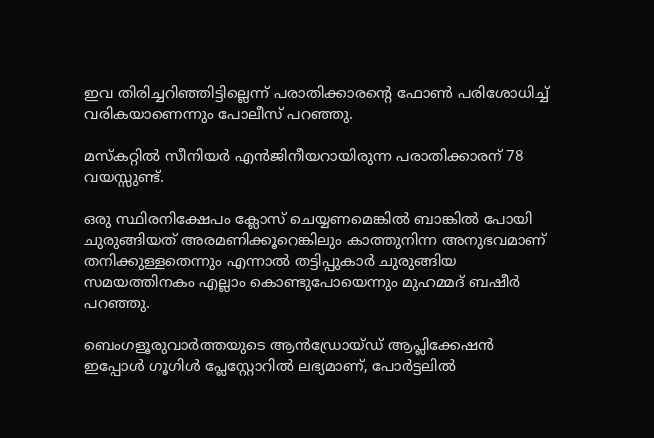ഇവ തിരിച്ചറിഞ്ഞിട്ടില്ലെന്ന് പരാതിക്കാരന്റെ ഫോൺ പരിശോധിച്ച് വരികയാണെന്നും പോലീസ് പറഞ്ഞു.

മസ്‌കറ്റിൽ സീനിയർ എൻജിനീയറായിരുന്ന പരാതിക്കാരന് 78 വയസ്സുണ്ട്.

ഒരു സ്ഥിരനിക്ഷേപം ക്ലോസ് ചെയ്യണമെങ്കിൽ ബാങ്കിൽ പോയി ചുരുങ്ങിയത് അരമണിക്കൂറെങ്കിലും കാത്തുനിന്ന അനുഭവമാണ് തനിക്കുള്ളതെന്നും എന്നാൽ തട്ടിപ്പുകാർ ചുരുങ്ങിയ സമയത്തിനകം എല്ലാം കൊണ്ടുപോയെന്നും മുഹമ്മദ് ബഷീർ പറഞ്ഞു.

ബെംഗളൂരുവാർത്തയുടെ ആൻഡ്രോയ്ഡ് ആപ്ലിക്കേഷൻ ഇപ്പോൾ ഗൂഗിൾ പ്ലേസ്റ്റോറിൽ ലഭ്യമാണ്, പോർട്ടലിൽ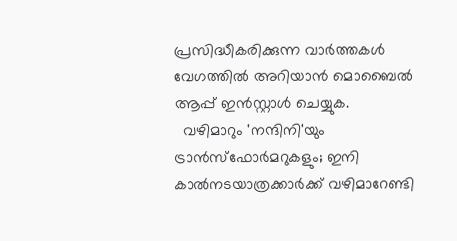പ്രസിദ്ധീകരിക്കുന്ന വാർത്തകൾ വേഗത്തിൽ അറിയാൻ മൊബൈൽ ആപ്പ് ഇൻസ്റ്റാൾ ചെയ്യുക.
  വഴിമാറും 'നന്ദിനി'യും ട്രാൻസ്ഫോർമറുകളും; ഇനി കാൽനടയാത്രക്കാർക്ക് വഴിമാറേണ്ടി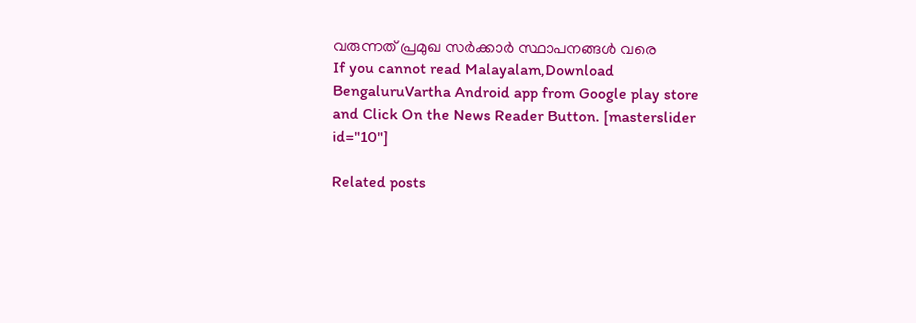വരുന്നത് പ്രമുഖ സർക്കാർ സ്ഥാപനങ്ങൾ വരെ
If you cannot read Malayalam,Download BengaluruVartha Android app from Google play store and Click On the News Reader Button. [masterslider id="10"]

Related posts